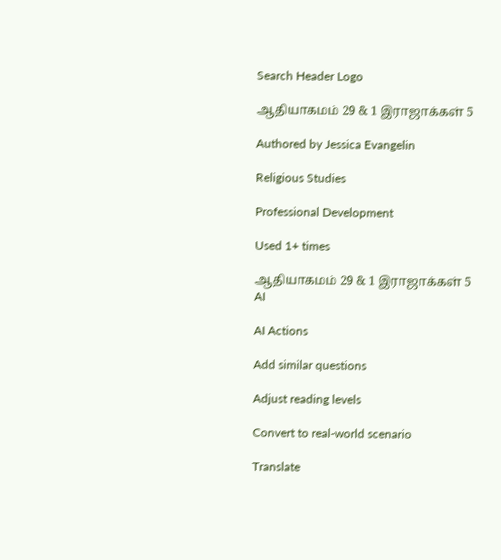Search Header Logo

ஆதியாகமம் 29 & 1 இராஜாக்கள் 5

Authored by Jessica Evangelin

Religious Studies

Professional Development

Used 1+ times

ஆதியாகமம் 29 & 1 இராஜாக்கள் 5
AI

AI Actions

Add similar questions

Adjust reading levels

Convert to real-world scenario

Translate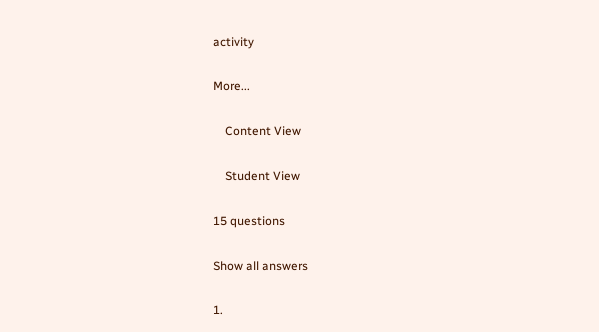activity

More...

    Content View

    Student View

15 questions

Show all answers

1.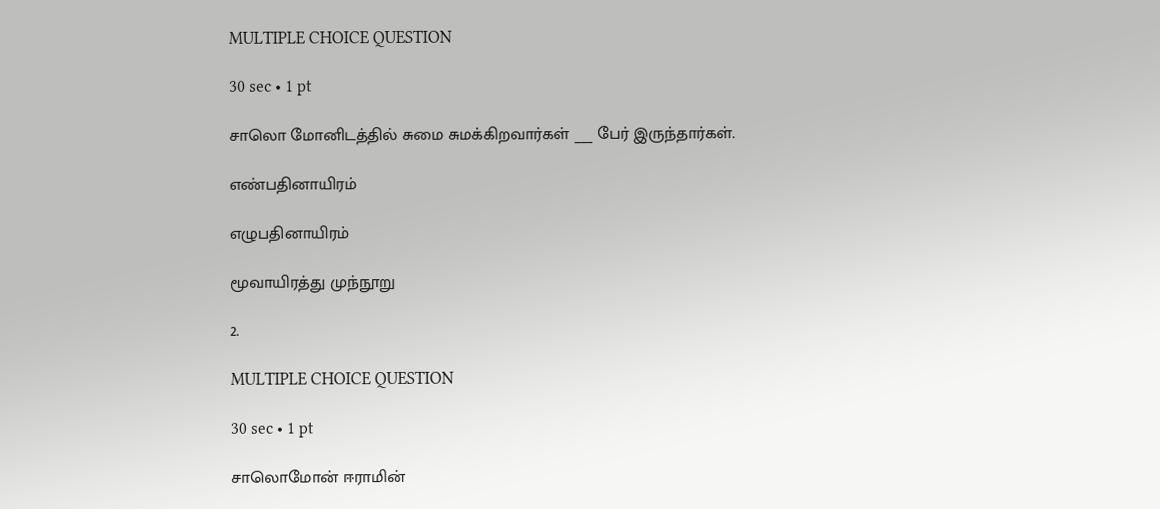MULTIPLE CHOICE QUESTION

30 sec • 1 pt

சாலொ மோனிடத்தில் சுமை சுமக்கிறவார்கள் ___ பேர் இருந்தார்கள்.

எண்பதினாயிரம்

எழுபதினாயிரம்

மூவாயிரத்து முந்நூறு

2.

MULTIPLE CHOICE QUESTION

30 sec • 1 pt

சாலொமோன் ஈராமின்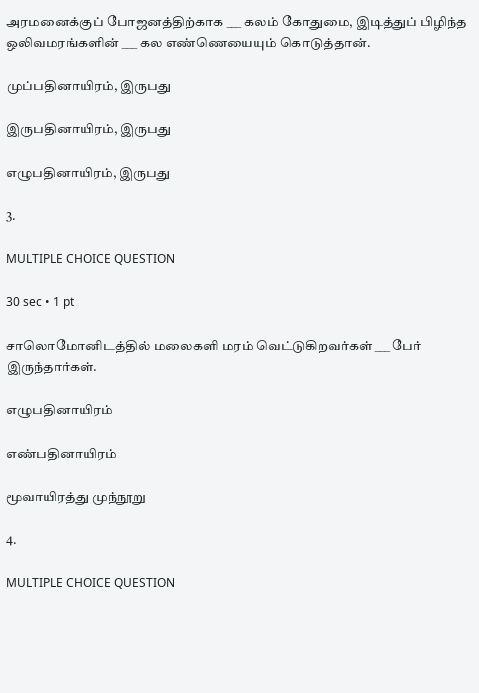அரமனைக்குப் போஜனத்திற்காக ___ கலம் கோதுமை, இடித்துப் பிழிந்த ஒலிவமரங்களின் ___ கல எண்ணெயையும் கொடுத்தான்.

முப்பதினாயிரம், இருபது

இருபதினாயிரம், இருபது

எழுபதினாயிரம், இருபது

3.

MULTIPLE CHOICE QUESTION

30 sec • 1 pt

சாலொமோனிடத்தில் மலைகளி மரம் வெட்டுகிறவர்கள் ___ பேர் இருந்தார்கள்.

எழுபதினாயிரம்

எண்பதினாயிரம்

மூவாயிரத்து முந்நூறு

4.

MULTIPLE CHOICE QUESTION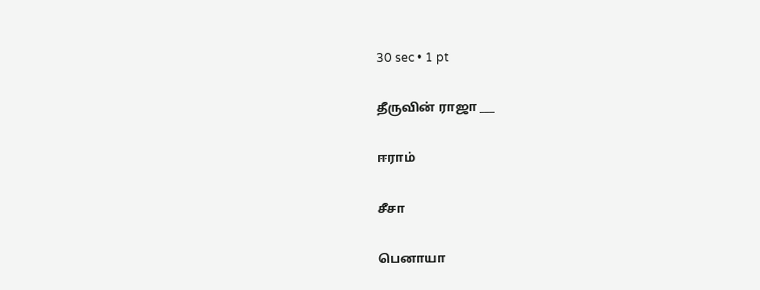30 sec • 1 pt

தீருவின் ராஜா ___

ஈராம்

சீசா

பெனாயா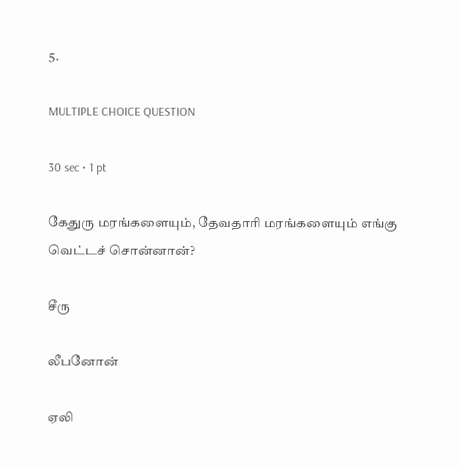5.

MULTIPLE CHOICE QUESTION

30 sec • 1 pt

கேதுரு மரங்களையும், தேவதாரி மரங்களையும் எங்கு வெட்டச் சொன்னான்?

சீரு

லீபனோன்

ஏலி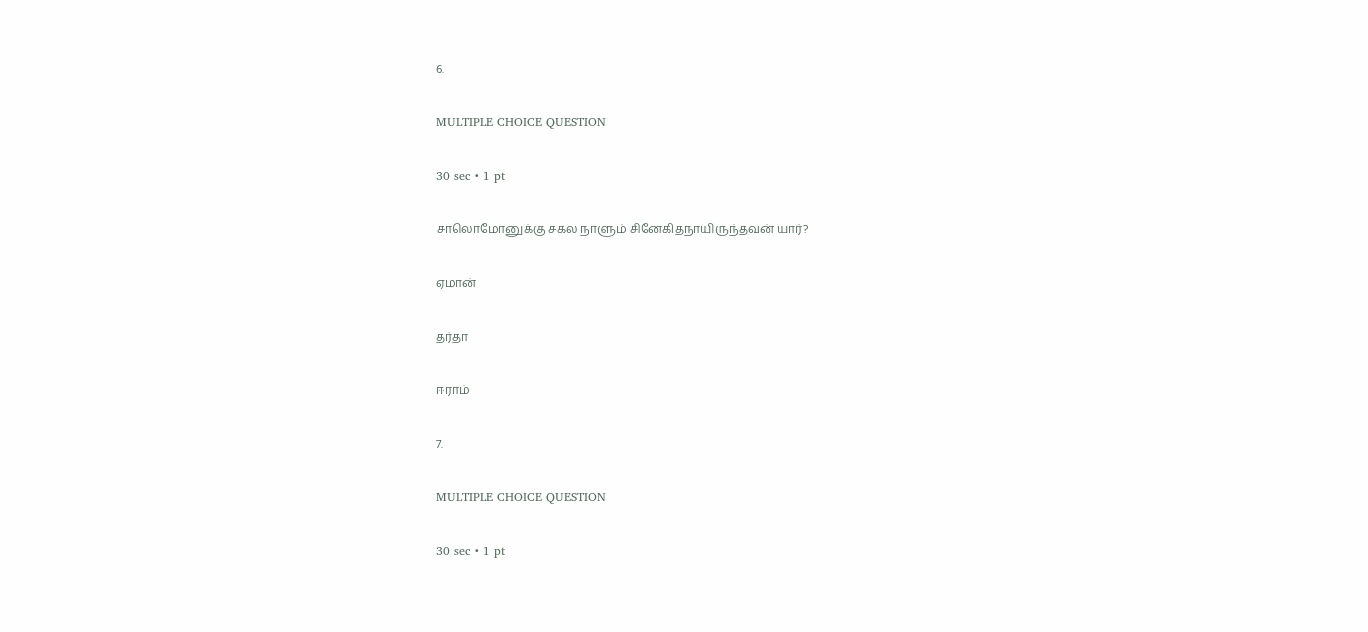6.

MULTIPLE CHOICE QUESTION

30 sec • 1 pt

சாலொமோனுக்கு சகல நாளும் சினேகிதநாயிருந்தவன் யார்?

ஏமான்

தர்தா

ஈராம்

7.

MULTIPLE CHOICE QUESTION

30 sec • 1 pt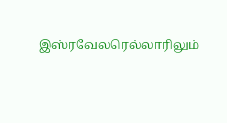இஸ்ரவேலரெல்லாரிலும்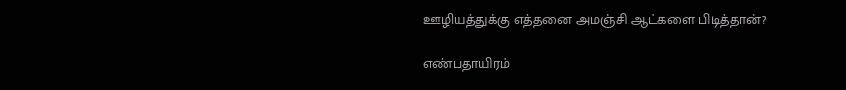ஊழியத்துக்கு எத்தனை அமஞ்சி ஆட்களை பிடித்தான்?

எண்பதாயிரம்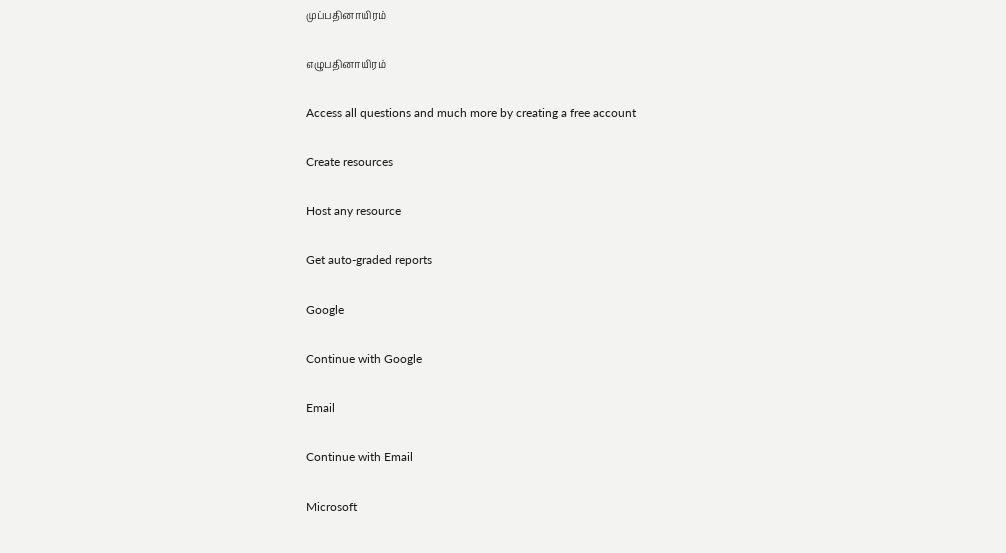முப்பதினாயிரம்

எழுபதினாயிரம்

Access all questions and much more by creating a free account

Create resources

Host any resource

Get auto-graded reports

Google

Continue with Google

Email

Continue with Email

Microsoft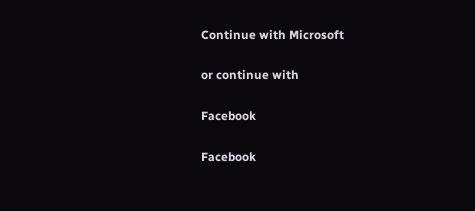Continue with Microsoft

or continue with

Facebook

Facebook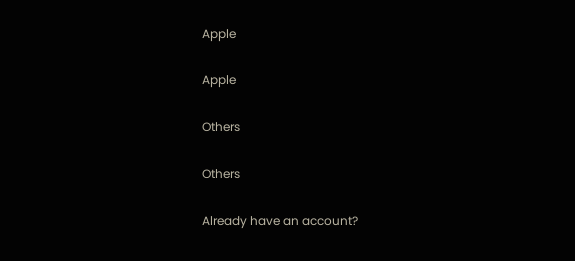Apple

Apple

Others

Others

Already have an account?